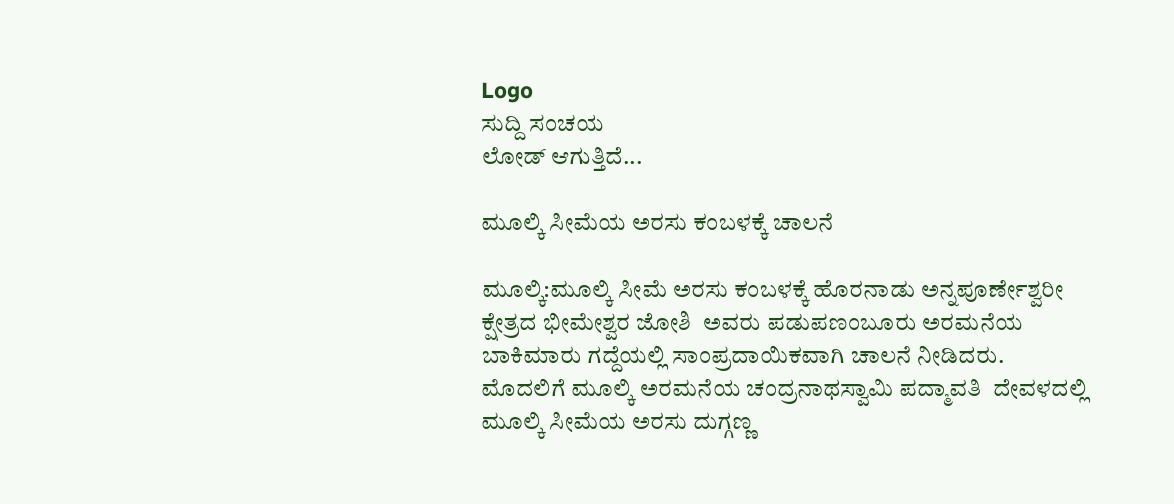Logo
ಸುದ್ದಿ ಸಂಚಯ
ಲೋಡ್ ಆಗುತ್ತಿದೆ...

ಮೂಲ್ಕಿ ಸೀಮೆಯ ಅರಸು ಕಂಬಳಕ್ಕೆ ಚಾಲನೆ

ಮೂಲ್ಕಿ:ಮೂಲ್ಕಿ ಸೀಮೆ ಅರಸು ಕಂಬಳಕ್ಕೆ ಹೊರನಾಡು ಅನ್ನಪೂರ್ಣೇಶ್ವರೀ ಕ್ಷೇತ್ರದ ಭೀಮೇಶ್ವರ ಜೋಶಿ  ಅವರು ಪಡುಪಣಂಬೂರು ಅರಮನೆಯ ಬಾಕಿಮಾರು ಗದ್ದೆಯಲ್ಲಿ ಸಾಂಪ್ರದಾಯಿಕವಾಗಿ ಚಾಲನೆ ನೀಡಿದರು.
ಮೊದಲಿಗೆ ಮೂಲ್ಕಿ ಅರಮನೆಯ ಚಂದ್ರನಾಥಸ್ವಾಮಿ ಪದ್ಮಾವತಿ  ದೇವಳದಲ್ಲಿ ಮೂಲ್ಕಿ ಸೀಮೆಯ ಅರಸು ದುಗ್ಗಣ್ಣ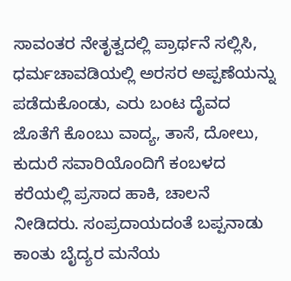ಸಾವಂತರ ನೇತೃತ್ವದಲ್ಲಿ ಪ್ರಾರ್ಥನೆ ಸಲ್ಲಿಸಿ, ಧರ್ಮಚಾವಡಿಯಲ್ಲಿ ಅರಸರ ಅಪ್ಪಣೆಯನ್ನು ಪಡೆದುಕೊಂಡು, ಎರು ಬಂಟ ದೈವದ ಜೊತೆಗೆ ಕೊಂಬು ವಾದ್ಯ, ತಾಸೆ, ದೋಲು, ಕುದುರೆ ಸವಾರಿಯೊಂದಿಗೆ ಕಂಬಳದ ಕರೆಯಲ್ಲಿ ಪ್ರಸಾದ ಹಾಕಿ, ಚಾಲನೆ ನೀಡಿದರು. ಸಂಪ್ರದಾಯದಂತೆ ಬಪ್ಪನಾಡು ಕಾಂತು ಬೈದ್ಯರ ಮನೆಯ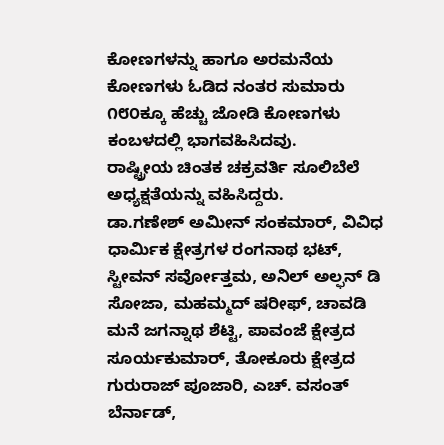ಕೋಣಗಳನ್ನು ಹಾಗೂ ಅರಮನೆಯ ಕೋಣಗಳು ಓಡಿದ ನಂತರ ಸುಮಾರು ೧೮೦ಕ್ಕೂ ಹೆಚ್ಚು ಜೋಡಿ ಕೋಣಗಳು ಕಂಬಳದಲ್ಲಿ ಭಾಗವಹಿಸಿದವು.
ರಾಷ್ಟ್ರೀಯ ಚಿಂತಕ ಚಕ್ರವರ್ತಿ ಸೂಲಿಬೆಲೆ ಅಧ್ಯಕ್ಷತೆಯನ್ನು ವಹಿಸಿದ್ದರು.
ಡಾ.ಗಣೇಶ್ ಅಮೀನ್ ಸಂಕಮಾರ್, ವಿವಿಧ ಧಾರ್ಮಿಕ ಕ್ಷೇತ್ರಗಳ ರಂಗನಾಥ ಭಟ್, ಸ್ಟೀವನ್ ಸರ್ವೋತ್ತಮ, ಅನಿಲ್ ಅಲ್ಫನ್ ಡಿ ಸೋಜಾ, ಮಹಮ್ಮದ್ ಷರೀಫ್, ಚಾವಡಿ ಮನೆ ಜಗನ್ನಾಥ ಶೆಟ್ಟಿ, ಪಾವಂಜೆ ಕ್ಷೇತ್ರದ ಸೂರ್ಯಕುಮಾರ್, ತೋಕೂರು ಕ್ಷೇತ್ರದ ಗುರುರಾಜ್ ಪೂಜಾರಿ, ಎಚ್. ವಸಂತ್ ಬೆರ್ನಾಡ್,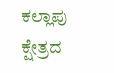ಕಲ್ಲಾಪು ಕ್ಷೇತ್ರದ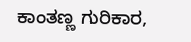ಕಾಂತಣ್ಣ ಗುರಿಕಾರ,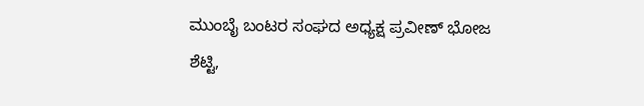ಮುಂಬೈ ಬಂಟರ ಸಂಘದ ಅಧ್ಯಕ್ಷ ಪ್ರವೀಣ್ ಭೋಜ ಶೆಟ್ಟಿ,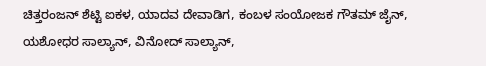ಚಿತ್ತರಂಜನ್ ಶೆಟ್ಟಿ ಐಕಳ, ಯಾದವ ದೇವಾಡಿಗ, ಕಂಬಳ ಸಂಯೋಜಕ ಗೌತಮ್ ಜೈನ್, ಯಶೋಧರ ಸಾಲ್ಯಾನ್, ವಿನೋದ್ ಸಾಲ್ಯಾನ್,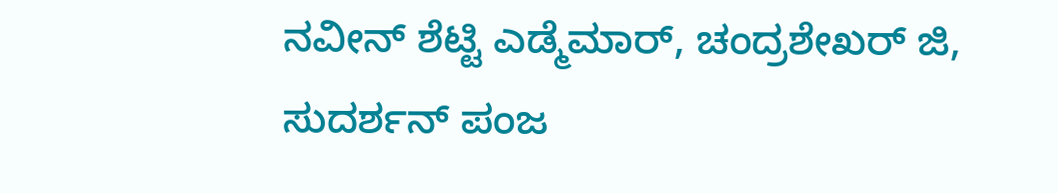ನವೀನ್ ಶೆಟ್ಟಿ ಎಡ್ಮೆಮಾರ್, ಚಂದ್ರಶೇಖರ್ ಜಿ, ಸುದರ್ಶನ್ ಪಂಜ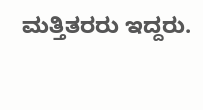ಮತ್ತಿತರರು ಇದ್ದರು.